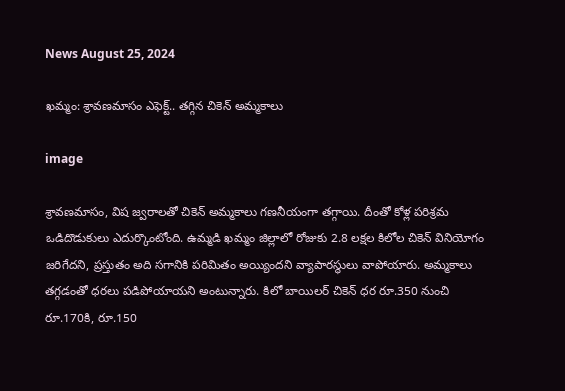News August 25, 2024

ఖమ్మం: శ్రావణమాసం ఎఫెక్ట్.. తగ్గిన చికెన్ అమ్మకాలు

image

శ్రావణమాసం, విష జ్వరాలతో చికెన్ అమ్మకాలు గణనీయంగా తగ్గాయి. దీంతో కోళ్ల పరిశ్రమ ఒడిదొడుకులు ఎదుర్కొంటోంది. ఉమ్మడి ఖమ్మం జిల్లాలో రోజుకు 2.8 లక్షల కిలోల చికెన్ వినియోగం జరిగేదని, ప్రస్తుతం అది సగానికి పరిమితం అయ్యిందని వ్యాపారస్థులు వాపోయారు. అమ్మకాలు తగ్గడంతో ధరలు పడిపోయాయని అంటున్నారు. కిలో బాయిలర్ చికెన్ ధర రూ.350 నుంచి రూ.170కి, రూ.150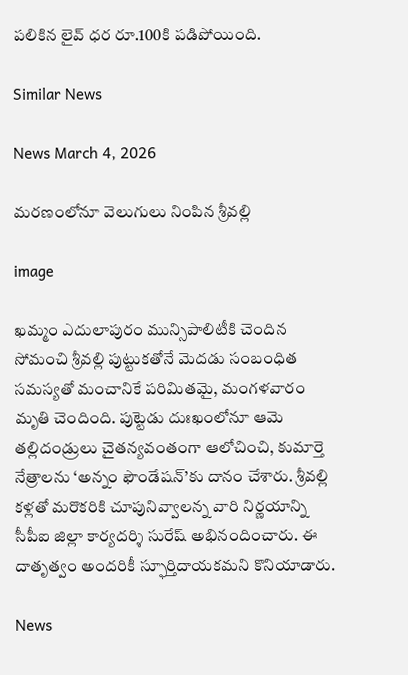పలికిన లైవ్ ధర రూ.100కి పడిపోయింది.

Similar News

News March 4, 2026

మరణంలోనూ వెలుగులు నింపిన శ్రీవల్లి

image

ఖమ్మం ఎదులాపురం మున్సిపాలిటీకి చెందిన సోమంచి శ్రీవల్లి పుట్టుకతోనే మెదడు సంబంధిత సమస్యతో మంచానికే పరిమితమై, మంగళవారం మృతి చెందింది. పుట్టెడు దుఃఖంలోనూ ఆమె తల్లిదండ్రులు చైతన్యవంతంగా ఆలోచించి, కుమార్తె నేత్రాలను ‘అన్నం ఫౌండేషన్’కు దానం చేశారు. శ్రీవల్లి కళ్లతో మరొకరికి చూపునివ్వాలన్న వారి నిర్ణయాన్ని సీపీఐ జిల్లా కార్యదర్శి సురేష్ అభినందించారు. ఈ దాతృత్వం అందరికీ స్ఫూర్తిదాయకమని కొనియాడారు.

News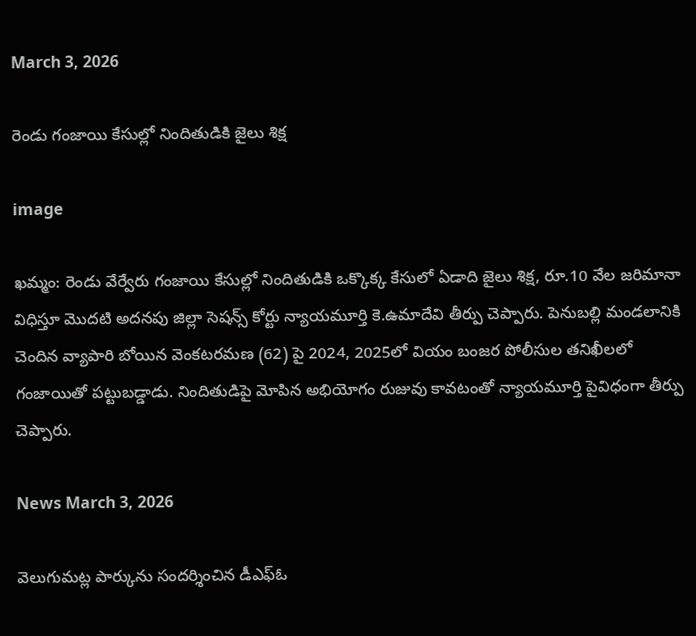March 3, 2026

రెండు గంజాయి కేసుల్లో నిందితుడికి జైలు శిక్ష

image

ఖమ్మం: రెండు వేర్వేరు గంజాయి కేసుల్లో నిందితుడికి ఒక్కొక్క కేసులో ఏడాది జైలు శిక్ష, రూ.10 వేల జరిమానా విధిస్తూ మొదటి అదనపు జిల్లా సెషన్స్ కోర్టు న్యాయమూర్తి కె.ఉమాదేవి తీర్పు చెప్పారు. పెనుబల్లి మండలానికి చెందిన వ్యాపారి బోయిన వెంకటరమణ (62) పై 2024, 2025లో వియం బంజర పోలీసుల తనిఖీలలో గంజాయితో పట్టుబడ్డాడు. నిందితుడిపై మోపిన అభియోగం రుజువు కావటంతో న్యాయమూర్తి పైవిధంగా తీర్పు చెప్పారు.

News March 3, 2026

వెలుగుమట్ల పార్కును సందర్శించిన డీఎఫ్ఓ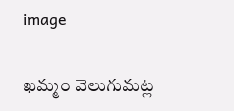image

ఖమ్మం వెలుగుమట్ల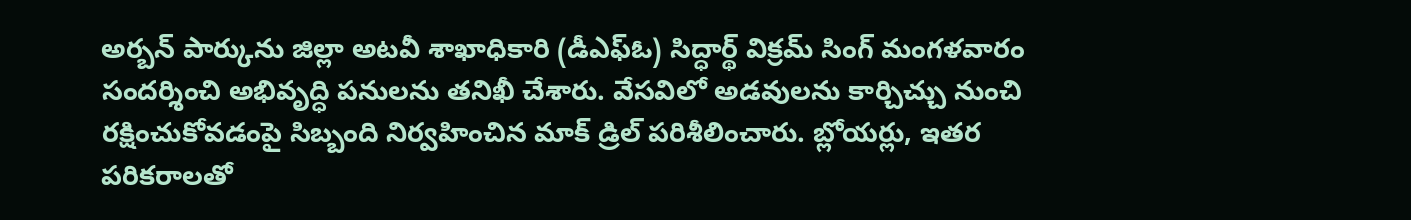అర్బన్ పార్కును జిల్లా అటవీ శాఖాధికారి (డీఎఫ్ఓ) సిద్ధార్థ్ విక్రమ్ సింగ్ మంగళవారం సందర్శించి అభివృద్ధి పనులను తనిఖీ చేశారు. వేసవిలో అడవులను కార్చిచ్చు నుంచి రక్షించుకోవడంపై సిబ్బంది నిర్వహించిన మాక్ డ్రిల్ పరిశీలించారు. బ్లోయర్లు, ఇతర పరికరాలతో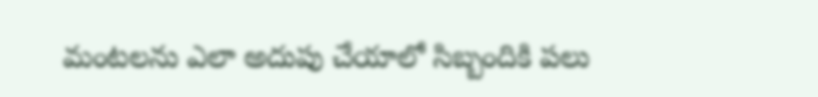మంటలను ఎలా అదుపు చేయాలో సిబ్బందికి పలు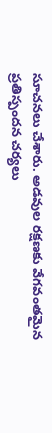సూచనలు చేశారు. అడవుల రక్షణకు వేగవంతమైన ప్రతిస్పందన చర్యలు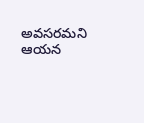అవసరమని ఆయన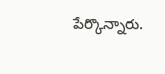పేర్కొన్నారు.